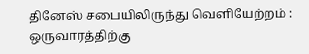தினேஸ் சபையிலிருந்து வெளியேற்றம் : ஒருவாரத்திற்கு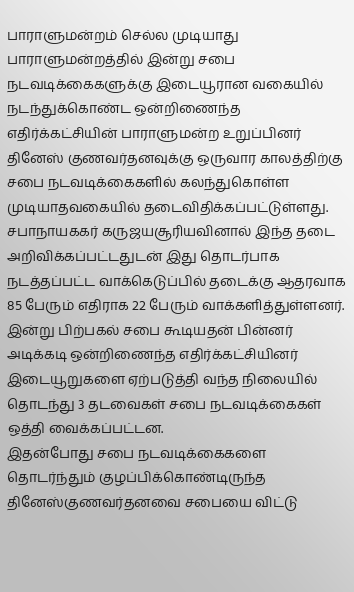பாராளுமன்றம் செல்ல முடியாது
பாராளுமன்றத்தில் இன்று சபை நடவடிக்கைகளுக்கு இடையூரான வகையில் நடந்துக்கொண்ட ஒன்றிணைந்த எதிர்க்கட்சியின் பாராளுமன்ற உறுப்பினர் தினேஸ் குணவர்தனவுக்கு ஒருவார காலத்திற்கு சபை நடவடிக்கைகளில் கலந்துகொள்ள முடியாதவகையில் தடைவிதிக்கப்பட்டுள்ளது.
சபாநாயககர் கருஜயசூரியவினால் இந்த தடை அறிவிக்கப்பட்டதுடன் இது தொடர்பாக நடத்தப்பட்ட வாக்கெடுப்பில் தடைக்கு ஆதரவாக 85 பேரும் எதிராக 22 பேரும் வாக்களித்துள்ளனர்.
இன்று பிற்பகல் சபை கூடியதன் பின்னர் அடிக்கடி ஒன்றிணைந்த எதிர்க்கட்சியினர் இடையூறுகளை ஏற்படுத்தி வந்த நிலையில் தொடந்து 3 தடவைகள் சபை நடவடிக்கைகள் ஒத்தி வைக்கப்பட்டன.
இதன்போது சபை நடவடிக்கைகளை தொடர்ந்தும் குழப்பிக்கொண்டிருந்த தினேஸ்குணவர்தனவை சபையை விட்டு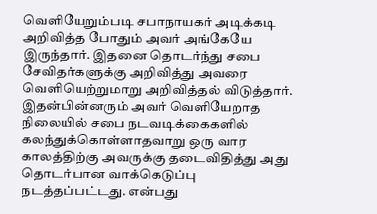வெளியேறும்படி சபாநாயகர் அடிக்கடி அறிவித்த போதும் அவர் அங்கேயே இருந்தார். இதனை தொடர்ந்து சபை சேவிதர்களுக்கு அறிவித்து அவரை வெளியெற்றுமாறு அறிவித்தல் விடுத்தார். இதன்பின்னரும் அவர் வெளியேறாத நிலையில் சபை நடவடிக்கைகளில் கலந்துக்கொள்ளாதவாறு ஒரு வார காலத்திற்கு அவருக்கு தடைவிதித்து அது தொடர்பான வாக்கெடுப்பு நடத்தப்பட்டது. என்பது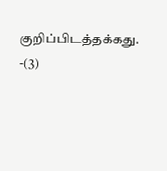குறிப்பிடத்தக்கது. -(3)